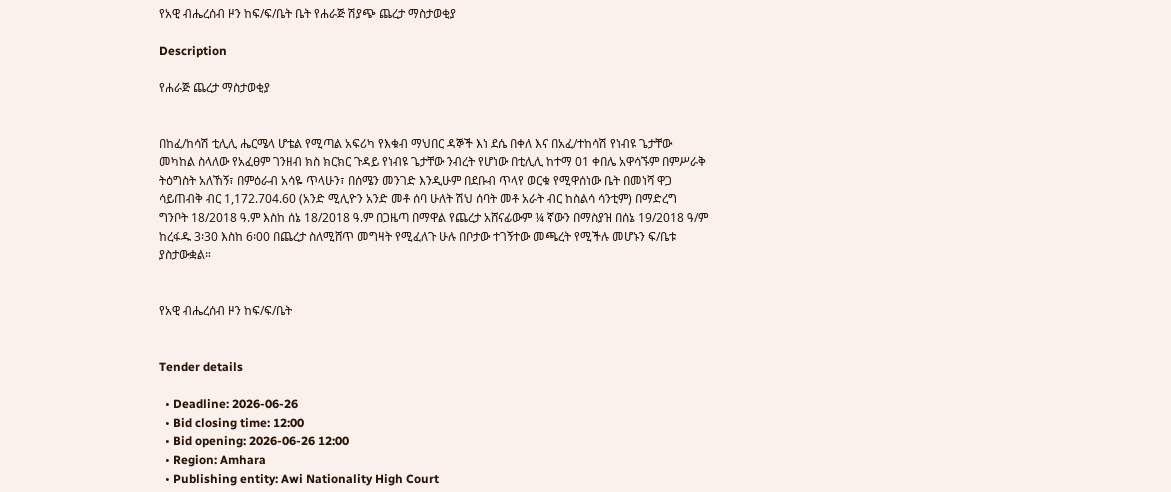የአዊ ብሔረሰብ ዞን ከፍ/ፍ/ቤት ቤት የሐራጅ ሽያጭ ጨረታ ማስታወቂያ

Description

የሐራጅ ጨረታ ማስታወቂያ


በከፈ/ከሳሽ ቲሊሊ ሔርሜላ ሆቴል የሚጣል አፍሪካ የእቁብ ማህበር ዳኞች እነ ደሴ በቀለ እና በአፈ/ተከሳሽ የነብዩ ጌታቸው መካከል ስላለው የአፈፀም ገንዘብ ክስ ክርክር ጉዳይ የነብዩ ጌታቸው ንብረት የሆነው በቲሊሊ ከተማ 01 ቀበሌ አዋሳኙም በምሥራቅ ትዕግስት አለኸኝ፣ በምዕራብ አሳዬ ጥላሁን፣ በሰሜን መንገድ እንዲሁም በደቡብ ጥላየ ወርቁ የሚዋሰነው ቤት በመነሻ ዋጋ ሳይጠብቅ ብር 1,172.704.60 (አንድ ሚሊዮን አንድ መቶ ሰባ ሁለት ሽህ ሰባት መቶ አራት ብር ከስልሳ ሳንቲም) በማድረግ ግንቦት 18/2018 ዓ.ም እስከ ሰኔ 18/2018 ዓ.ም በጋዜጣ በማዋል የጨረታ አሸናፊውም ¼ ኛውን በማስያዝ በሰኔ 19/2018 ዓ/ም ከረፋዱ 3፡30 እስከ 6፡00 በጨረታ ስለሚሸጥ መግዛት የሚፈለጉ ሁሉ በቦታው ተገኝተው መጫረት የሚችሉ መሆኑን ፍ/ቤቱ ያስታውቋል።


የአዊ ብሔረሰብ ዞን ከፍ/ፍ/ቤት


Tender details

  • Deadline: 2026-06-26
  • Bid closing time: 12:00
  • Bid opening: 2026-06-26 12:00
  • Region: Amhara
  • Publishing entity: Awi Nationality High Court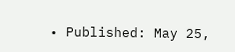• Published: May 25,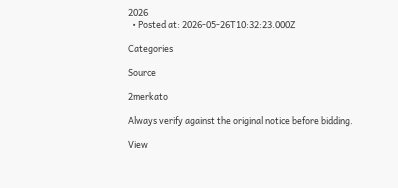2026
  • Posted at: 2026-05-26T10:32:23.000Z

Categories

Source

2merkato

Always verify against the original notice before bidding.

View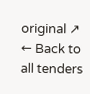original ↗
← Back to all tenders